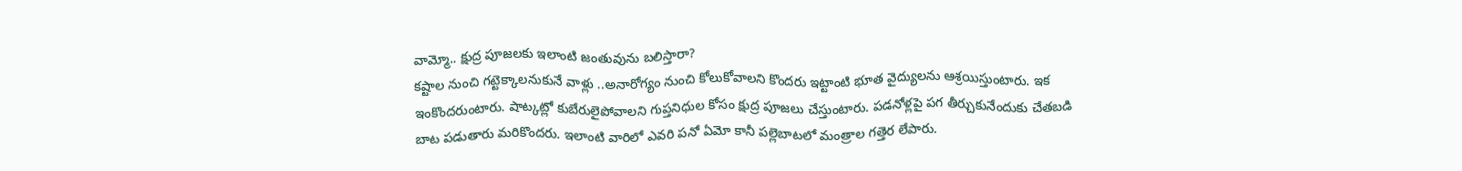వామ్మో.. క్షుద్ర పూజలకు ఇలాంటి జంతువును బలిస్తారా?
కష్టాల నుంచి గట్టెక్కాలనుకునే వాళ్లు ..అనారోగ్యం నుంచి కోలుకోవాలని కొందరు ఇట్టాంటి భూత వైద్యులను ఆశ్రయిస్తుంటారు. ఇక ఇంకొందరుంటారు. షాట్కట్లో కుబేరులైపోవాలని గుప్తనిధుల కోసం క్షుద్ర పూజలు చేస్తుంటారు. పడనోళ్లపై పగ తీర్చుకునేందుకు చేతబడి బాట పడుతారు మరికొందరు. ఇలాంటి వారిలో ఎవరి పనో ఏమో కానీ పల్లెబాటలో మంత్రాల గత్తెర లేపారు.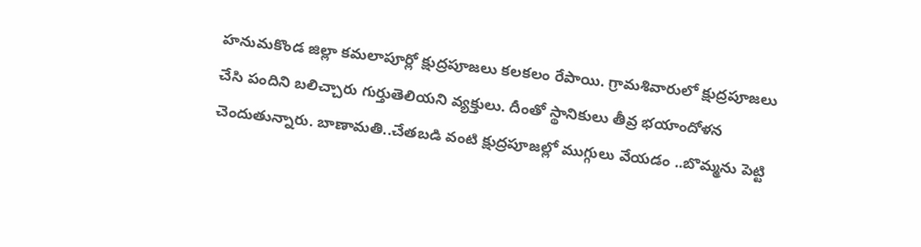హనుమకొండ జిల్లా కమలాపూర్లో క్షుద్రపూజలు కలకలం రేపాయి. గ్రామశివారులో క్షుద్రపూజలు చేసి పందిని బలిచ్చారు గుర్తుతెలియని వ్యక్తులు. దీంతో స్థానికులు తీవ్ర భయాందోళన చెందుతున్నారు. బాణామతి..చేతబడి వంటి క్షుద్రపూజల్లో ముగ్గులు వేయడం ..బొమ్మను పెట్టి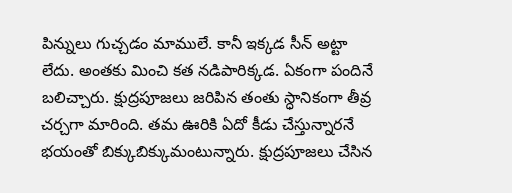పిన్నులు గుచ్చడం మాములే. కానీ ఇక్కడ సీన్ అట్టా లేదు. అంతకు మించి కత నడిపారిక్కడ. ఏకంగా పందినే బలిచ్చారు. క్షుద్రపూజలు జరిపిన తంతు స్ధానికంగా తీవ్ర చర్చగా మారింది. తమ ఊరికి ఏదో కీడు చేస్తున్నారనే భయంతో బిక్కుబిక్కుమంటున్నారు. క్షుద్రపూజలు చేసిన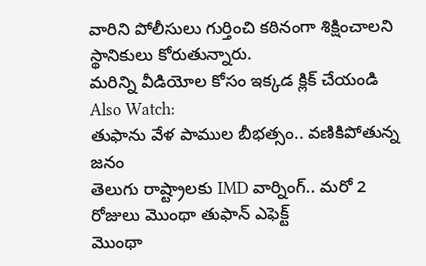వారిని పోలీసులు గుర్తించి కఠినంగా శిక్షించాలని స్థానికులు కోరుతున్నారు.
మరిన్ని వీడియోల కోసం ఇక్కడ క్లిక్ చేయండి
Also Watch:
తుఫాను వేళ పాముల బీభత్సం.. వణికిపోతున్న జనం
తెలుగు రాష్ట్రాలకు IMD వార్నింగ్.. మరో 2 రోజులు మొంథా తుఫాన్ ఎఫెక్ట్
మొంథా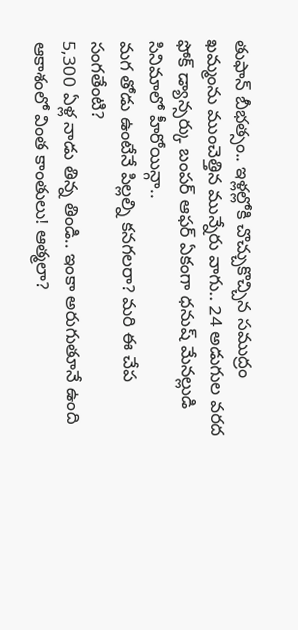తుఫాన్ బీభత్సం.. ఇళ్లల్లోకి చొచ్చుకొచ్చిన సముద్రం
ఖమ్మంను ముంచెత్తిన మున్నేరు వాగు.. 24 అడుగుల వరద
ఫోక్ డ్యాన్సర్కు బంపర్ ఆఫర్ ఏకంగా ధనుష్ మేనల్లుడి సినిమాలో హీరోయిన్గా..
మగ తోడు ఉంటేనే పిల్లల్ని కనగలరా? మరి ఈ చేప సంగతేంటి?
5,300 ఏళ్ల నాడు తిన్న తిండి.. ఇంకా అరుగుతూనే ఉంది
ఆకాశంలో వింత కాంతులు! ఆత్మలా?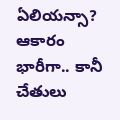ఏలియన్సా?
ఆకారం భారీగా.. కానీ చేతులు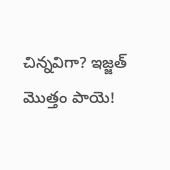చిన్నవిగా? ఇజ్జత్ మొత్తం పాయె!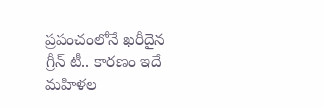ప్రపంచంలోనే ఖరీదైన గ్రీన్ టీ.. కారణం ఇదే
మహిళల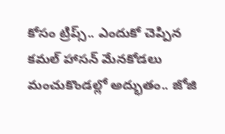కోసం ట్రిప్స్.. ఎందుకో చెప్పిన కమల్ హాసన్ మేనకోడలు
మంచుకొండల్లో అద్భుతం.. జోజి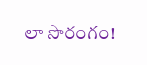లా సొరంగం!